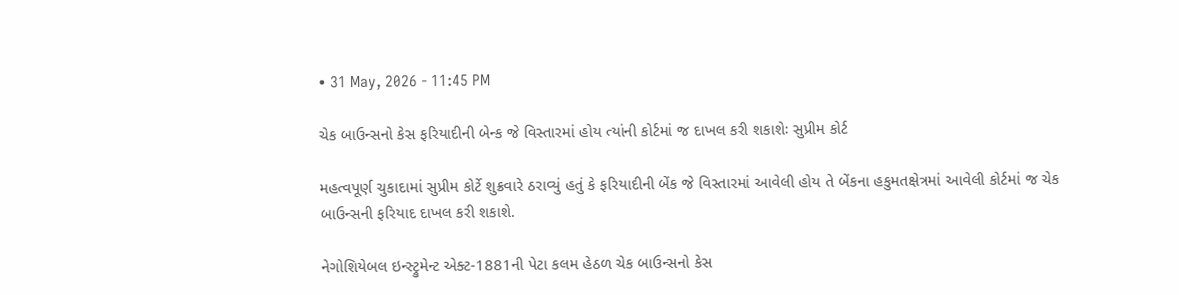• 31 May, 2026 - 11:45 PM

ચેક બાઉન્‍સનો કેસ ફરિયાદીની બેન્‍ક જે વિસ્‍તારમાં હોય ત્‍યાંની કોર્ટમાં જ દાખલ કરી શકાશેઃ સુપ્રીમ કોર્ટ

મહત્‍વપૂર્ણ ચુકાદામાં સુપ્રીમ કોર્ટે શુક્રવારે ઠરાવ્‍યું હતું કે ફરિયાદીની બેંક જે વિસ્‍તારમાં આવેલી હોય તે બેંકના હકુમતક્ષેત્રમાં આવેલી કોર્ટમાં જ ચેક બાઉન્‍સની ફરિયાદ દાખલ કરી શકાશે.

નેગોશિયેબલ ઇન્‍સ્‍ટ્રુમેન્‍ટ એક્‍ટ-1881ની પેટા કલમ હેઠળ ચેક બાઉન્‍સનો કેસ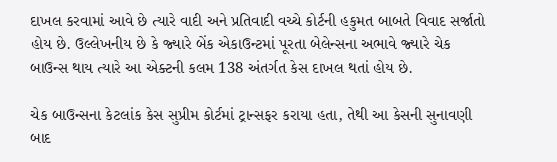દાખલ કરવામાં આવે છે ત્‍યારે વાદી અને પ્રતિવાદી વચ્‍ચે કોર્ટની હકુમત બાબતે વિવાદ સર્જાતો હોય છે. ઉલ્‍લેખનીય છે કે જ્‍યારે બેંક એકાઉન્‍ટમાં પૂરતા બેલેન્‍સના અભાવે જ્‍યારે ચેક બાઉન્‍સ થાય ત્‍યારે આ એક્‍ટની કલમ 138 અંતર્ગત કેસ દાખલ થતાં હોય છે.

ચેક બાઉન્‍સના કેટલાંક કેસ સુપ્રીમ કોર્ટમાં ટ્રાન્‍સફર કરાયા હતા, તેથી આ કેસની સુનાવણી બાદ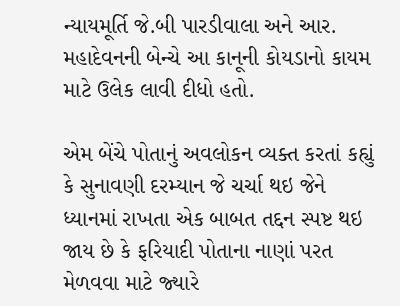ન્‍યાયમૂર્તિ જે.બી પારડીવાલા અને આર. મહાદેવનની બેન્‍ચે આ કાનૂની કોયડાનો કાયમ માટે ઉલેક લાવી દીધો હતો.

એમ બેંચે પોતાનું અવલોકન વ્‍યક્‍ત કરતાં કહ્યું કે સુનાવણી દરમ્‍યાન જે ચર્ચા થઇ જેને ધ્‍યાનમાં રાખતા એક બાબત તદ્દન સ્‍પષ્ટ થઇ જાય છે કે ફરિયાદી પોતાના નાણાં પરત મેળવવા માટે જ્‍યારે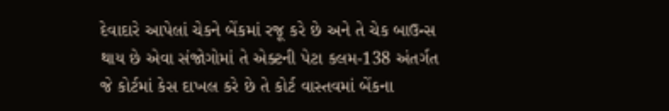દેવાદારે આપેલાં ચેકને બેંકમાં રજૂ કરે છે અને તે ચેક બાઉન્‍સ થાય છે એવા સંજોગોમાં તે એક્‍ટની પેટા કલમ-138 અંતર્ગત જે કોર્ટમાં કેસ દાખલ કરે છે તે કોર્ટ વાસ્‍તવમાં બેંકના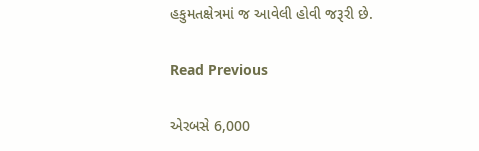હકુમતક્ષેત્રમાં જ આવેલી હોવી જરૂરી છે.

Read Previous

એરબસે 6,000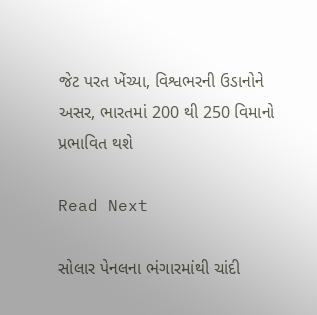જેટ પરત ખેંચ્યા, વિશ્વભરની ઉડાનોને અસર, ભારતમાં 200 થી 250 વિમાનો પ્રભાવિત થશે

Read Next

સોલાર પેનલના ભંગારમાંથી ચાંદી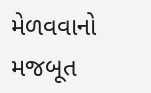મેળવવાનો મજબૂત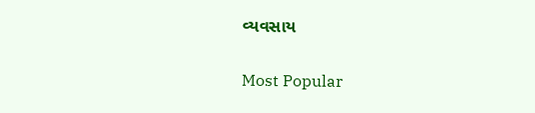વ્યવસાય

Most Popular